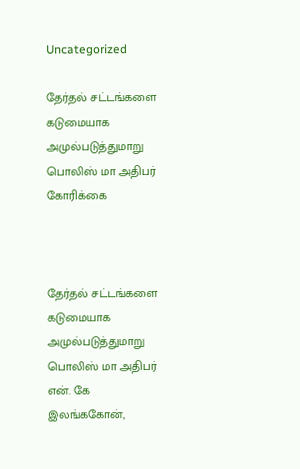Uncategorized

தேர்தல் சட்டங்களை கடுமையாக அமுல்படுத்துமாறு பொலிஸ் மா அதிபர் கோரிக்கை



தேர்தல் சட்டங்களை கடுமையாக அமுல்படுத்துமாறு பொலிஸ் மா அதிபர் என். கே இலங்ககோன்,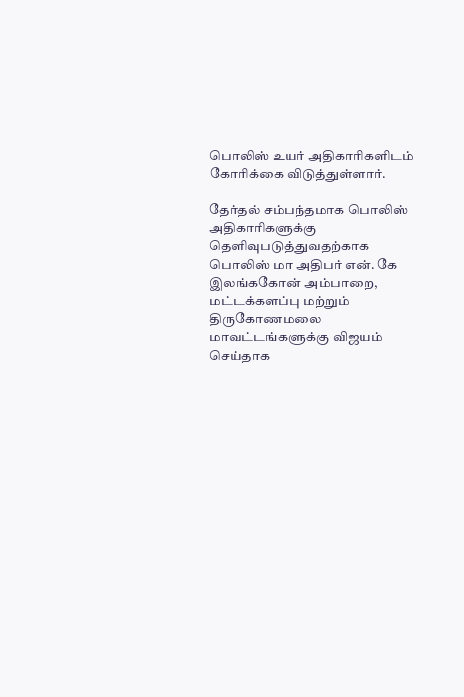பொலிஸ் உயர் அதிகாரிகளிடம் கோரிக்கை விடுத்துள்ளார்.

தேர்தல் சம்பந்தமாக பொலிஸ் அதிகாரிகளுக்கு தெளிவுபடுத்துவதற்காக பொலிஸ் மா அதிபர் என். கே இலங்ககோன் அம்பாறை, மட்டக்களப்பு மற்றும் திருகோணமலை மாவட்டங்களுக்கு விஜயம் செய்தாக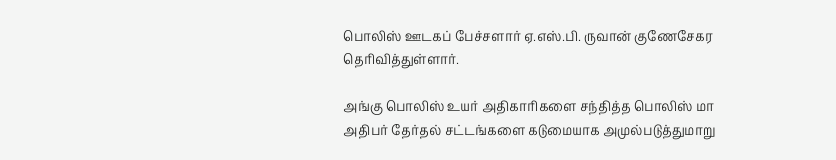பொலிஸ் ஊடகப் பேச்சளார் ஏ.எஸ்.பி. ருவான் குணேசேகர தெரிவித்துள்ளார்.

அங்கு பொலிஸ் உயர் அதிகாரிகளை சந்தித்த பொலிஸ் மா அதிபர் தேர்தல் சட்டங்களை கடுமையாக அமுல்படுத்துமாறு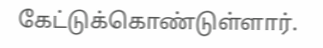கேட்டுக்கொண்டுள்ளார்.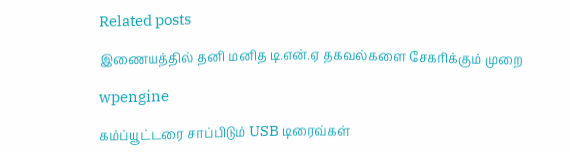Related posts

இணையத்தில் தனி மனித டி.என்.ஏ தகவல்களை சேகரிக்கும் முறை

wpengine

கம்ப்யூட்டரை சாப்பிடும் USB டிரைவ்கள்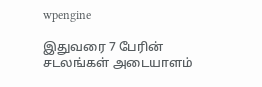wpengine

இதுவரை 7 பேரின் சடலங்கள் அடையாளம்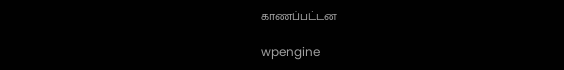காணப்பட்டன

wpengine